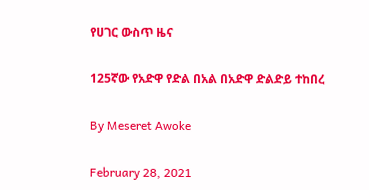የሀገር ውስጥ ዜና

125ኛው የአድዋ የድል በአል በአድዋ ድልድይ ተከበረ

By Meseret Awoke

February 28, 2021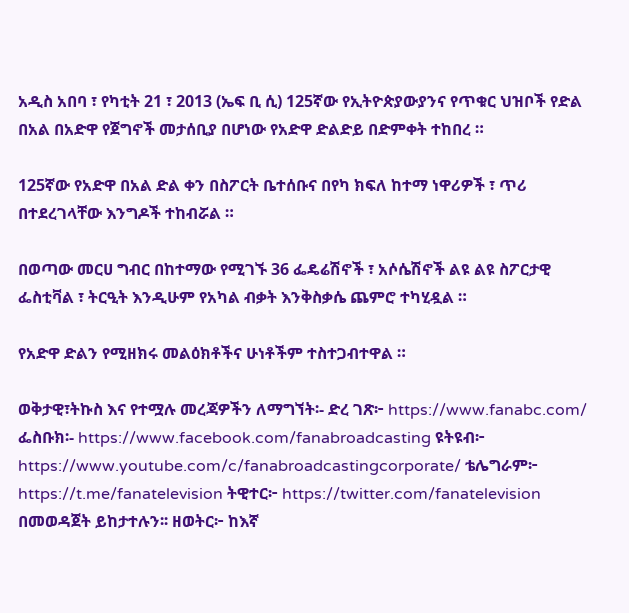አዲስ አበባ ፣ የካቲት 21 ፣ 2013 (ኤፍ ቢ ሲ) 125ኛው የኢትዮጵያውያንና የጥቁር ህዝቦች የድል በአል በአድዋ የጀግኖች መታሰቢያ በሆነው የአድዋ ድልድይ በድምቀት ተከበረ ።

125ኛው የአድዋ በአል ድል ቀን በስፖርት ቤተሰቡና በየካ ክፍለ ከተማ ነዋሪዎች ፣ ጥሪ በተደረገላቸው እንግዶች ተከብሯል ።

በወጣው መርሀ ግብር በከተማው የሚገኙ 36 ፌዴሬሽኖች ፣ አሶሴሽኖች ልዩ ልዩ ስፖርታዊ ፌስቲቫል ፣ ትርዒት እንዲሁም የአካል ብቃት እንቅስቃሴ ጨምሮ ተካሂዷል ።

የአድዋ ድልን የሚዘክሩ መልዕክቶችና ሁነቶችም ተስተጋብተዋል ።

ወቅታዊ፣ትኩስ እና የተሟሉ መረጃዎችን ለማግኘት፡- ድረ ገጽ፦ https://www.fanabc.com/ ፌስቡክ፡- https://www.facebook.com/fanabroadcasting ዩትዩብ፦ https://www.youtube.com/c/fanabroadcastingcorporate/ ቴሌግራም፦ https://t.me/fanatelevision ትዊተር፦ https://twitter.com/fanatelevision በመወዳጀት ይከታተሉን፡፡ ዘወትር፦ ከእኛ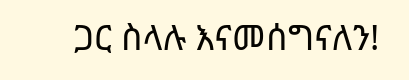ጋር ስላሉ እናመሰግናለን!